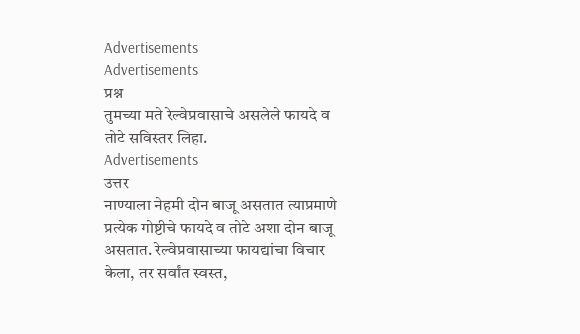Advertisements
Advertisements
प्रश्न
तुमच्या मते रेल्वेप्रवासाचे असलेले फायदे व तोटे सविस्तर लिहा.
Advertisements
उत्तर
नाण्याला नेहमी दोन बाजू असतात त्याप्रमाणे प्रत्येक गोष्टीचे फायदे व तोटे अशा दोन बाजू असतात. रेल्वेप्रवासाच्या फायद्यांचा विचार केला, तर सर्वांत स्वस्त,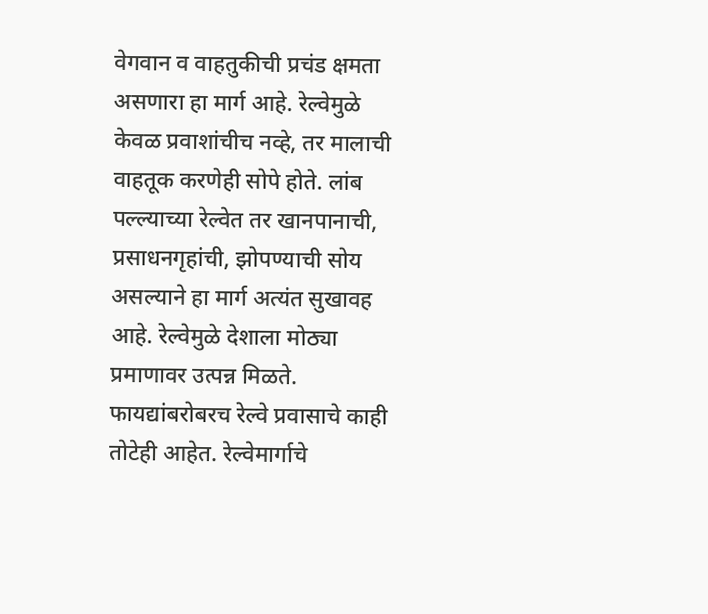वेगवान व वाहतुकीची प्रचंड क्षमता असणारा हा मार्ग आहे. रेल्वेमुळे केवळ प्रवाशांचीच नव्हे, तर मालाची वाहतूक करणेही सोपे होते. लांब पल्ल्याच्या रेल्वेत तर खानपानाची, प्रसाधनगृहांची, झोपण्याची सोय असल्याने हा मार्ग अत्यंत सुखावह आहे. रेल्वेमुळे देशाला मोठ्या प्रमाणावर उत्पन्न मिळते.
फायद्यांबरोबरच रेल्वे प्रवासाचे काही तोटेही आहेत. रेल्वेमार्गाचे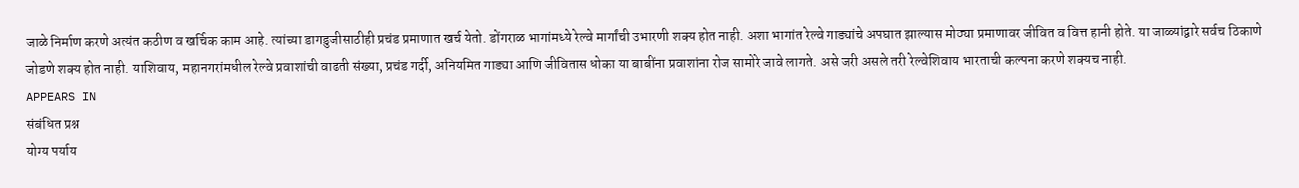जाळे निर्माण करणे अत्यंत कठीण व खर्चिक काम आहे. त्यांच्या डागडुजीसाठीही प्रचंड प्रमाणात खर्च येतो. डोंगराळ भागांमध्ये रेल्वे मार्गांची उभारणी शक्य होत नाही. अशा भागांत रेल्वे गाड्यांचे अपघात झाल्यास मोठ्या प्रमाणावर जीवित व वित्त हानी होते. या जाळ्यांद्वारे सर्वच ठिकाणे जोडणे शक्य होत नाही. याशिवाय, महानगरांमधील रेल्वे प्रवाशांची वाढती संख्या, प्रचंड गर्दी, अनियमित गाड्या आणि जीवितास धोका या बाबींना प्रवाशांना रोज सामोरे जावे लागते. असे जरी असले तरी रेल्वेशिवाय भारताची कल्पना करणे शक्यच नाही.
APPEARS IN
संबंधित प्रश्न
योग्य पर्याय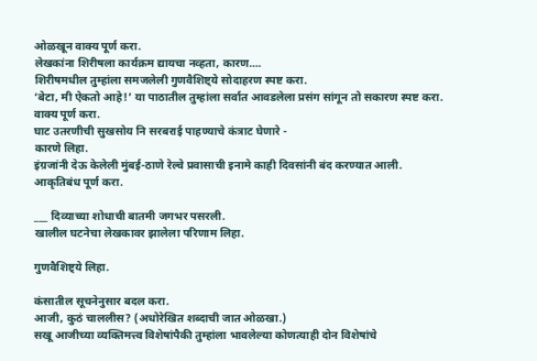ओळखून वाक्य पूर्ण करा.
लेखकांना शिरीषला कार्यक्रम द्यायचा नव्हता, कारण....
शिरीषमधील तुम्हांला समजलेली गुणवैशिष्ट्ये सोदाहरण स्पष्ट करा.
‘बेटा, मी ऐकतो आहे!’ या पाठातील तुम्हांला सर्वात आवडलेला प्रसंग सांगून तो सकारण स्पष्ट करा.
वाक्य पूर्ण करा.
घाट उतरणीची सुखसोय नि सरबराई पाहण्याचे कंत्राट घेणारे -
कारणे लिहा.
इंग्रजांनी देऊ केलेली मुंबई-ठाणे रेल्वे प्रवासाची इनामे काही दिवसांनी बंद करण्यात आली.
आकृतिबंध पूर्ण करा.

___ दिव्याच्या शोधाची बातमी जगभर पसरली.
खालील घटनेचा लेखकावर झालेला परिणाम लिहा.

गुणवैशिष्ट्ये लिहा.

कंसातील सूचनेनुसार बदल करा.
आजी, कुठं चाललीस? (अधोरेखित शब्दाची जात ओळखा.)
सखू आजीच्या व्यक्तिमत्त्व विशेषांपैकी तुम्हांला भावलेल्या कोणत्याही दोन विशेषांचे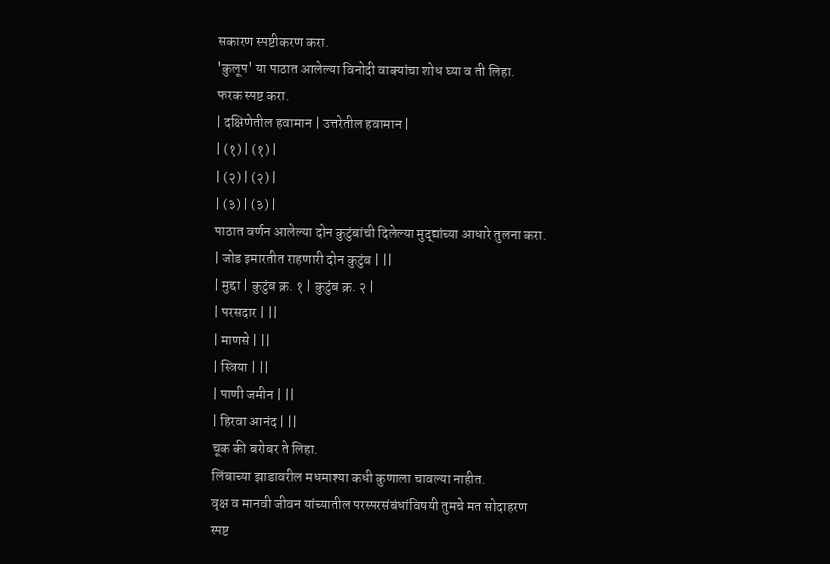सकारण स्पष्टीकरण करा.
'कुलूप' या पाठात आलेल्या विनोदी वाक्यांचा शोध घ्या व ती लिहा.
फरक स्पष्ट करा.
| दक्षिणेतील हवामान | उत्तरेतील हवामान |
| (१) | (१) |
| (२) | (२) |
| (३) | (३) |
पाठात वर्णन आलेल्या दोन कुटुंबांची दिलेल्या मुद्द्यांच्या आधारे तुलना करा.
| जोड इमारतीत राहणारी दोन कुटुंब | ||
| मुद्दा | कुटुंब क्र. १ | कुटुंब क्र. २ |
| परसदार | ||
| माणसे | ||
| स्त्रिया | ||
| पाणी जमीन | ||
| हिरवा आनंद | ||
चूक की बरोबर ते लिहा.
लिंबाच्या झाडावरील मधमाश्या कधी कुणाला चावल्या नाहीत.
वृक्ष व मानवी जीवन यांच्यातील परस्परसंबंधांविषयी तुमचे मत सोदाहरण स्पष्ट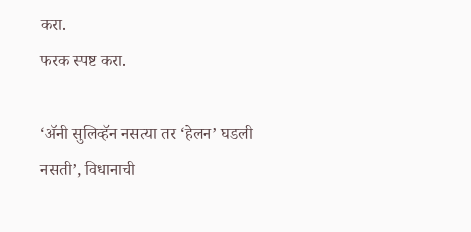करा.
फरक स्पष्ट करा.

‘ॲनी सुलिव्हॅन नसत्या तर ‘हेलन’ घडली नसती’, विधानाची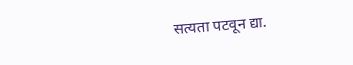सत्यता पटवून द्या.